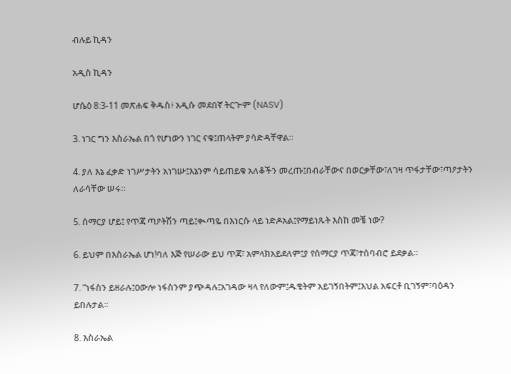ብሉይ ኪዳን

አዲስ ኪዳን

ሆሴዕ 8:3-11 መጽሐፍ ቅዱስ፥ አዲሱ መደበኛ ትርጒም (NASV)

3. ነገር ግን እስራኤል በጎ የሆነውን ነገር ናቁ፤ጠላትም ያሳድዳቸዋል።

4. ያለ እኔ ፈቃድ ነገሥታትን አነገሡ፤እኔንም ሳይጠይቁ አለቆችን መረጡ፤በብራቸውና በወርቃቸው፣ለገዛ ጥፋታቸው፣ጣዖታትን ለራሳቸው ሠሩ።

5. ሰማርያ ሆይ፤ የጥጃ ጣዖትሽን ጣይ፤ቊጣዬ በእነርሱ ላይ ነድዶአል፤የማይነጹት እስከ መቼ ነው?

6. ይህም በእስራኤል ሆነ!ባለ እጅ የሠራው ይህ ጥጃ፣ አምላክአይደለም፤ያ የሰማርያ ጥጃ፣ተሰባብሮ ይደቃል።

7. “ነፋስን ይዘራሉ፤ዐውሎ ነፋስንም ያጭዳሉ፤አገዳው ዛላ የለውም፤ዱቄትም አይገኝበትም፤እህል አፍርቶ ቢገኝም፣ባዕዳን ይበሉታል።

8. እስራኤል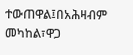ተውጠዋል፤በአሕዛብም መካከል፣ዋጋ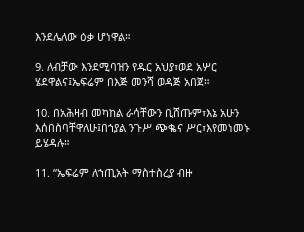እንደሌለው ዕቃ ሆነዋል።

9. ለብቻው እንደሚባዝን የዱር አህያ፣ወደ አሦር ሄደዋልና፤ኤፍሬም በእጅ መንሻ ወዳጅ አበጀ።

10. በአሕዛብ መካከል ራሳቸውን ቢሸጡም፣እኔ አሁን እሰበስባቸዋለሁ፤በኀያል ንጉሥ ጭቈና ሥር፣እየመነመኑ ይሄዳሉ።

11. “ኤፍሬም ለኀጢአት ማስተስረያ ብዙ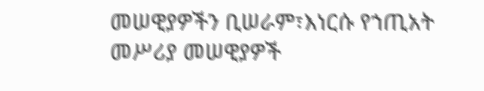መሠዊያዎችን ቢሠራም፣እነርሱ የኀጢአት መሥሪያ መሠዊያዎች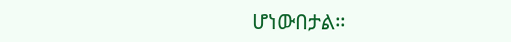ሆነውበታል።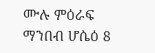ሙሉ ምዕራፍ ማንበብ ሆሴዕ 8